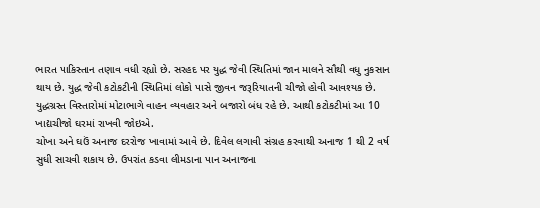ભારત પાકિસ્તાન તણાવ વધી રહ્યો છે. સરહદ પર યુદ્ધ જેવી સ્થિતિમાં જાન માલને સૌથી વધુ નુકસાન થાય છે. યુદ્ધ જેવી કટોકટીની સ્થિતિમાં લોકો પાસે જીવન જરૂરિયાતની ચીજો હોવી આવશ્યક છે.
યુદ્ધગ્રસ્ત વિસ્તારોમાં મોટાભાગે વાહન વ્યવહાર અને બજારો બંધ રહે છે. આથી કટોકટીમાં આ 10 ખાદ્યચીજો ઘરમાં રાખવી જોઇએ.
ચોખા અને ઘઉં અનાજ દરરોજ ખાવામાં આવે છે. દિવેલ લગાવી સંગ્રહ કરવાથી અનાજ 1 થી 2 વર્ષ સુધી સાચવી શકાય છે. ઉપરાંત કડવા લીમડાના પાન અનાજના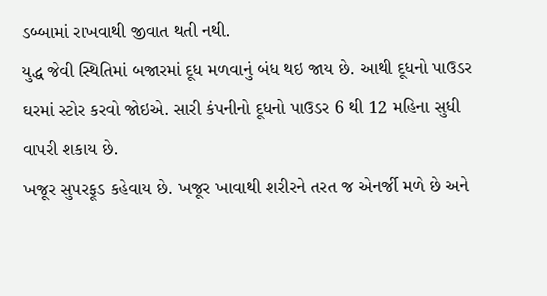ડબ્બામાં રાખવાથી જીવાત થતી નથી.
યુદ્ધ જેવી સ્થિતિમાં બજારમાં દૂધ મળવાનું બંધ થઇ જાય છે. આથી દૂધનો પાઉડર ઘરમાં સ્ટોર કરવો જોઇએ. સારી કંપનીનો દૂધનો પાઉડર 6 થી 12 મહિના સુધી વાપરી શકાય છે.
ખજૂર સુપરફૂડ કહેવાય છે. ખજૂર ખાવાથી શરીરને તરત જ એનર્જી મળે છે અને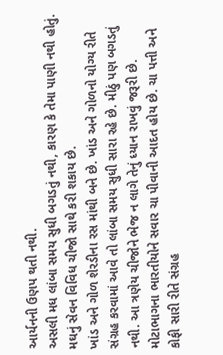આર્યનની ઉણપ થતી નથી.
અસલી મધ લાંબા સમય સુધી બગડતું નથી, કારણ કે તેમા પાણી નથી હોતું. મઘનું સેવન વિવિધ ચીજો સાથે કરી શકાય છે.
ખાંડ અને ગોળ શેરડીના રસ માંથી બને છે. ખાંડ અને ગોળનો યોગ્ય રીતે સંગ્રહ કરવામાં આવે તો લાંબા સમય સુધી સારા રહે છે. મીઠું પણ બગડતું નથી. આ ત્રણેય ચીજોને ભેજ ન લાગે તેનું ધ્યાન રાખવું જરૂરી છે.
મોટાભાગના ભારતીયોને સવાર ચા પીવાની આદત હોય છે. ચા પત્તી અને કોફી સારી રીતે સંગ્રહ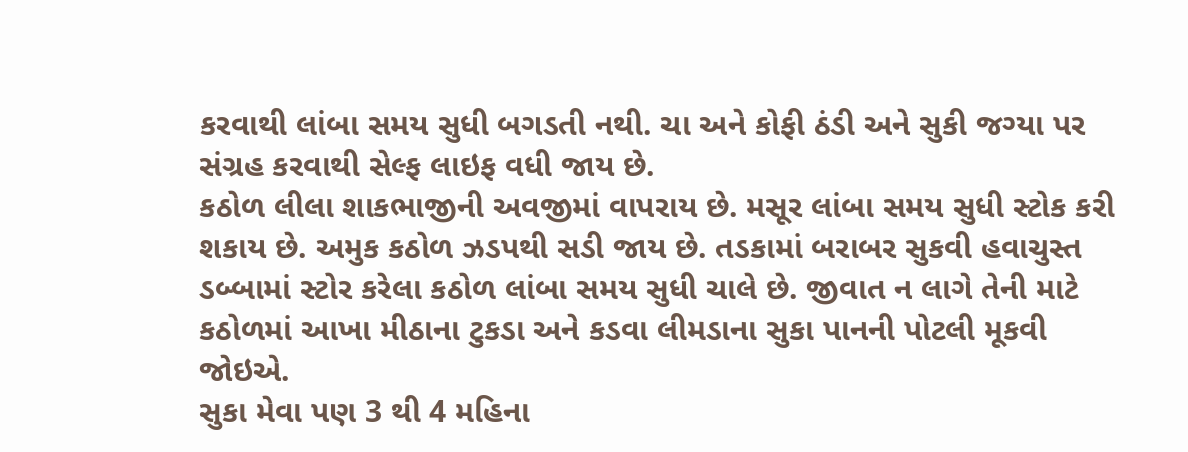કરવાથી લાંબા સમય સુધી બગડતી નથી. ચા અને કોફી ઠંડી અને સુકી જગ્યા પર સંગ્રહ કરવાથી સેલ્ફ લાઇફ વધી જાય છે.
કઠોળ લીલા શાકભાજીની અવજીમાં વાપરાય છે. મસૂર લાંબા સમય સુધી સ્ટોક કરી શકાય છે. અમુક કઠોળ ઝડપથી સડી જાય છે. તડકામાં બરાબર સુકવી હવાચુસ્ત ડબ્બામાં સ્ટોર કરેલા કઠોળ લાંબા સમય સુધી ચાલે છે. જીવાત ન લાગે તેની માટે કઠોળમાં આખા મીઠાના ટુકડા અને કડવા લીમડાના સુકા પાનની પોટલી મૂકવી જોઇએ.
સુકા મેવા પણ 3 થી 4 મહિના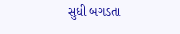સુધી બગડતા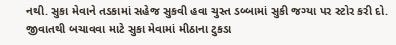નથી. સુકા મેવાને તડકામાં સહેજ સુકવી હવા ચુસ્ત ડબ્બામાં સુકી જગ્યા પર સ્ટોર કરી દો. જીવાતથી બચાવવા માટે સુકા મેવામાં મીઠાના ટુકડા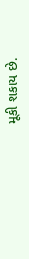મૂકી શકાય છે.